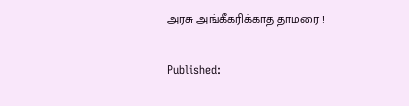அரசு அங்கீகரிக்காத தாமரை !

Published: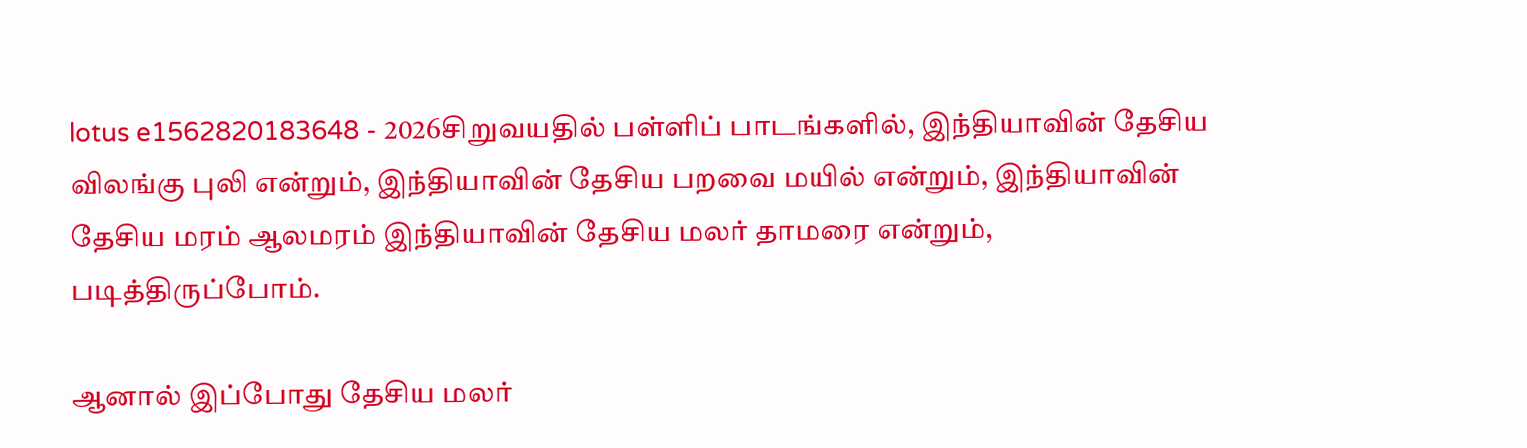lotus e1562820183648 - 2026சிறுவயதில் பள்ளிப் பாடங்களில், இந்தியாவின் தேசிய விலங்கு புலி என்றும், இந்தியாவின் தேசிய பறவை மயில் என்றும், இந்தியாவின் தேசிய மரம் ஆலமரம் இந்தியாவின் தேசிய மலர் தாமரை என்றும், படித்திருப்போம்.

ஆனால் இப்போது தேசிய மலர்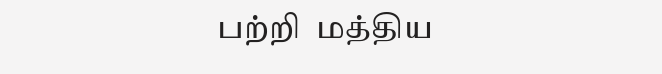பற்றி  மத்திய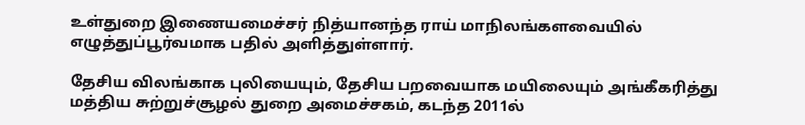உள்துறை இணையமைச்சர் நித்யானந்த ராய் மாநிலங்களவையில் எழுத்துப்பூர்வமாக பதில் அளித்துள்ளார்.

தேசிய விலங்காக புலியையும், தேசிய பறவையாக மயிலையும் அங்கீகரித்து மத்திய சுற்றுச்சூழல் துறை அமைச்சகம், கடந்த 2011ல்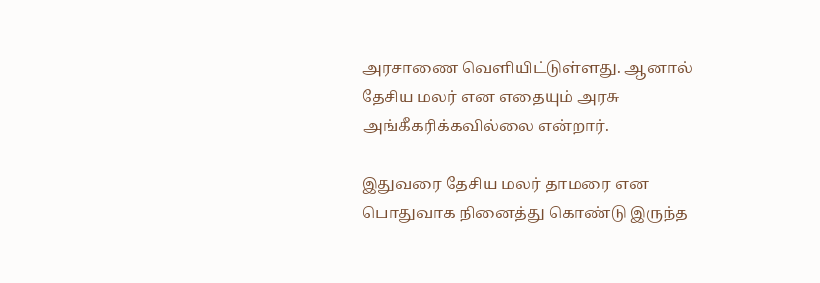அரசாணை வெளியிட்டுள்ளது. ஆனால் தேசிய மலர் என எதையும் அரசு அங்கீகரிக்கவில்லை என்றார்.

இதுவரை தேசிய மலர் தாமரை என பொதுவாக நினைத்து கொண்டு இருந்த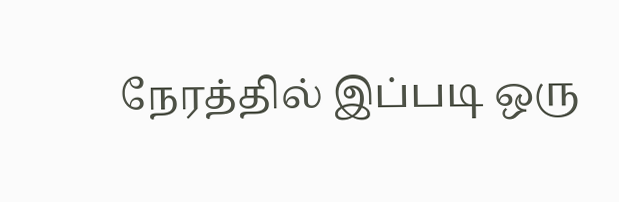நேரத்தில் இப்படி ஒரு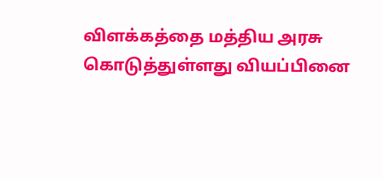விளக்கத்தை மத்திய அரசு கொடுத்துள்ளது வியப்பினை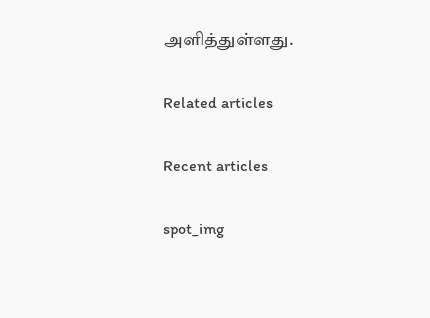அளித்துள்ளது.

Related articles

Recent articles

spot_img